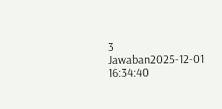3 Jawaban2025-12-01 16:34:40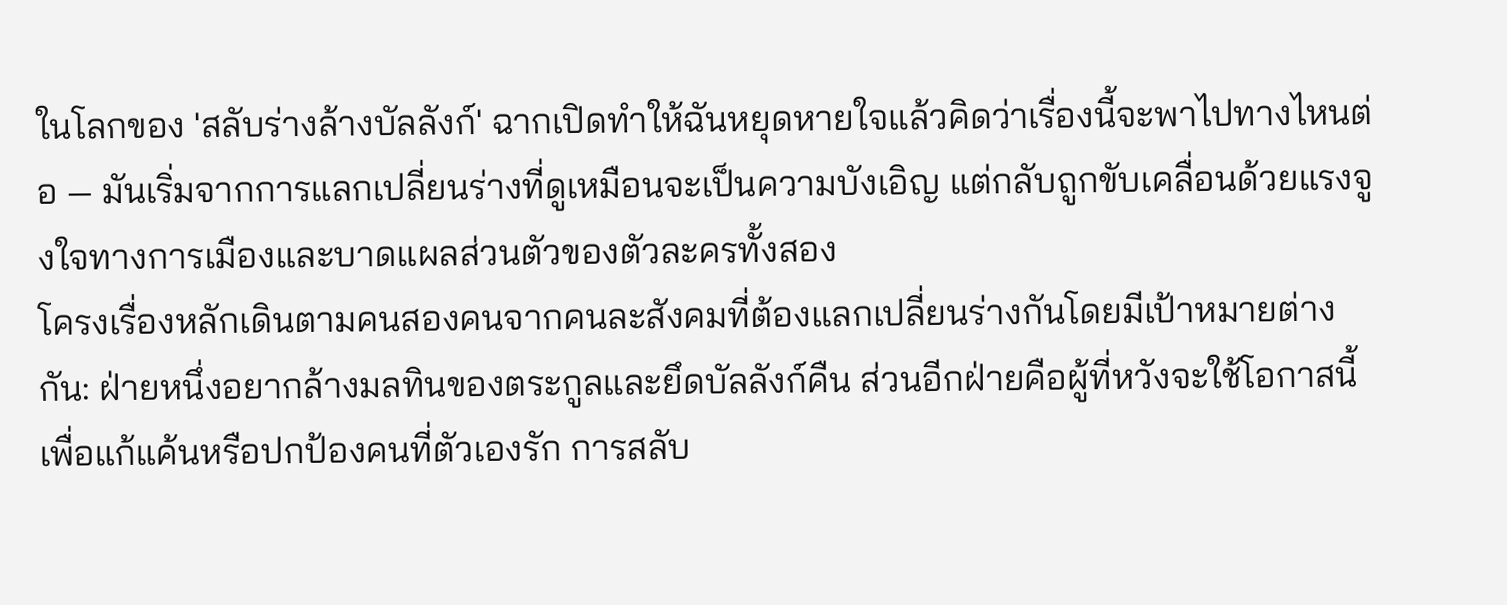ในโลกของ 'สลับร่างล้างบัลลังก์' ฉากเปิดทำให้ฉันหยุดหายใจแล้วคิดว่าเรื่องนี้จะพาไปทางไหนต่อ — มันเริ่มจากการแลกเปลี่ยนร่างที่ดูเหมือนจะเป็นความบังเอิญ แต่กลับถูกขับเคลื่อนด้วยแรงจูงใจทางการเมืองและบาดแผลส่วนตัวของตัวละครทั้งสอง
โครงเรื่องหลักเดินตามคนสองคนจากคนละสังคมที่ต้องแลกเปลี่ยนร่างกันโดยมีเป้าหมายต่างกัน: ฝ่ายหนึ่งอยากล้างมลทินของตระกูลและยึดบัลลังก์คืน ส่วนอีกฝ่ายคือผู้ที่หวังจะใช้โอกาสนี้เพื่อแก้แค้นหรือปกป้องคนที่ตัวเองรัก การสลับ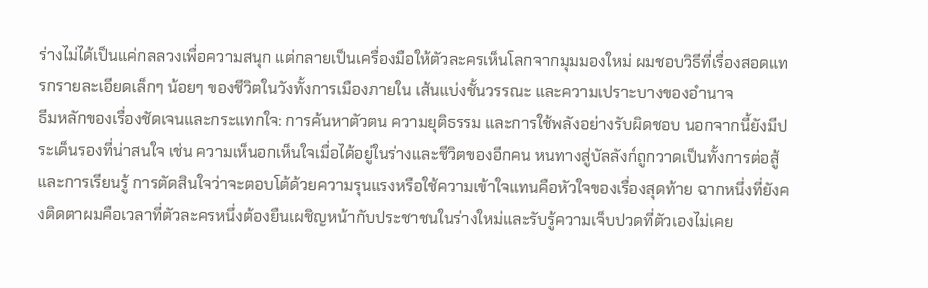ร่างไม่ได้เป็นแค่กลลวงเพื่อความสนุก แต่กลายเป็นเครื่องมือให้ตัวละครเห็นโลกจากมุมมองใหม่ ผมชอบวิธีที่เรื่องสอดแทรกรายละเอียดเล็กๆ น้อยๆ ของชีวิตในวังทั้งการเมืองภายใน เส้นแบ่งชั้นวรรณะ และความเปราะบางของอำนาจ
ธีมหลักของเรื่องชัดเจนและกระแทกใจ: การค้นหาตัวตน ความยุติธรรม และการใช้พลังอย่างรับผิดชอบ นอกจากนี้ยังมีประเด็นรองที่น่าสนใจ เช่น ความเห็นอกเห็นใจเมื่อได้อยู่ในร่างและชีวิตของอีกคน หนทางสู่บัลลังก์ถูกวาดเป็นทั้งการต่อสู้และการเรียนรู้ การตัดสินใจว่าจะตอบโต้ด้วยความรุนแรงหรือใช้ความเข้าใจแทนคือหัวใจของเรื่องสุดท้าย ฉากหนึ่งที่ยังคงติดตาผมคือเวลาที่ตัวละครหนึ่งต้องยืนเผชิญหน้ากับประชาชนในร่างใหม่และรับรู้ความเจ็บปวดที่ตัวเองไม่เคย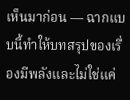เห็นมาก่อน — ฉากแบบนี้ทำให้บทสรุปของเรื่องมีพลังและไม่ใช่แค่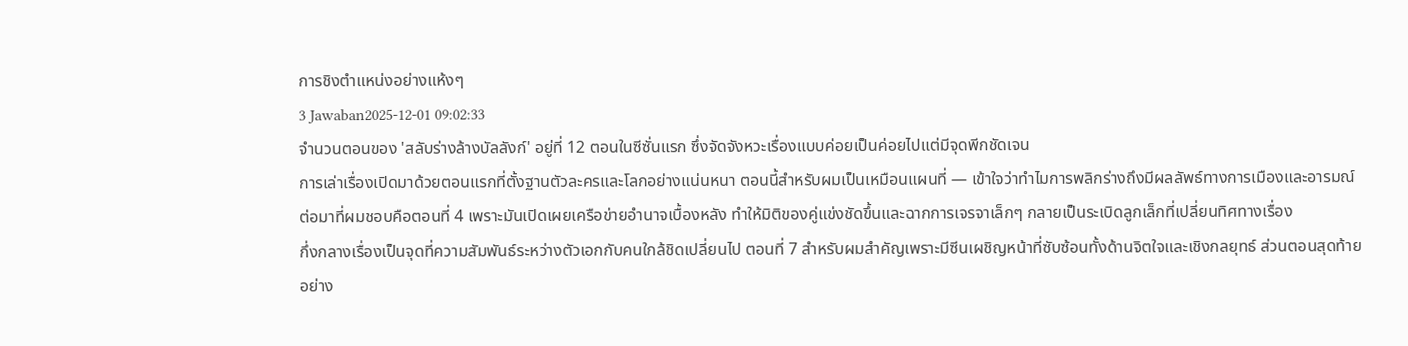การชิงตำแหน่งอย่างแห้งๆ
3 Jawaban2025-12-01 09:02:33
จำนวนตอนของ 'สลับร่างล้างบัลลังก์' อยู่ที่ 12 ตอนในซีซั่นแรก ซึ่งจัดจังหวะเรื่องแบบค่อยเป็นค่อยไปแต่มีจุดพีกชัดเจน
การเล่าเรื่องเปิดมาด้วยตอนแรกที่ตั้งฐานตัวละครและโลกอย่างแน่นหนา ตอนนี้สำหรับผมเป็นเหมือนแผนที่ — เข้าใจว่าทำไมการพลิกร่างถึงมีผลลัพธ์ทางการเมืองและอารมณ์ ต่อมาที่ผมชอบคือตอนที่ 4 เพราะมันเปิดเผยเครือข่ายอำนาจเบื้องหลัง ทำให้มิติของคู่แข่งชัดขึ้นและฉากการเจรจาเล็กๆ กลายเป็นระเบิดลูกเล็กที่เปลี่ยนทิศทางเรื่อง
กึ่งกลางเรื่องเป็นจุดที่ความสัมพันธ์ระหว่างตัวเอกกับคนใกล้ชิดเปลี่ยนไป ตอนที่ 7 สำหรับผมสำคัญเพราะมีซีนเผชิญหน้าที่ซับซ้อนทั้งด้านจิตใจและเชิงกลยุทธ์ ส่วนตอนสุดท้ายอย่าง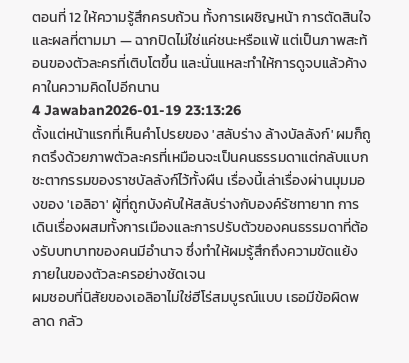ตอนที่ 12 ให้ความรู้สึกครบถ้วน ทั้งการเผชิญหน้า การตัดสินใจ และผลที่ตามมา — ฉากปิดไม่ใช่แค่ชนะหรือแพ้ แต่เป็นภาพสะท้อนของตัวละครที่เติบโตขึ้น และนั่นแหละทำให้การดูจบแล้วค้างคาในความคิดไปอีกนาน
4 Jawaban2026-01-19 23:13:26
ตั้งแต่หน้าแรกที่เห็นคำโปรยของ 'สลับร่าง ล้างบัลลังก์' ผมก็ถูกตรึงด้วยภาพตัวละครที่เหมือนจะเป็นคนธรรมดาแต่กลับแบกชะตากรรมของราชบัลลังก์ไว้ทั้งผืน เรื่องนี้เล่าเรื่องผ่านมุมมองของ 'เอลิอา' ผู้ที่ถูกบังคับให้สลับร่างกับองค์รัชทายาท การเดินเรื่องผสมทั้งการเมืองและการปรับตัวของคนธรรมดาที่ต้องรับบทบาทของคนมีอำนาจ ซึ่งทำให้ผมรู้สึกถึงความขัดแย้งภายในของตัวละครอย่างชัดเจน
ผมชอบที่นิสัยของเอลิอาไม่ใช่ฮีโร่สมบูรณ์แบบ เธอมีข้อผิดพลาด กลัว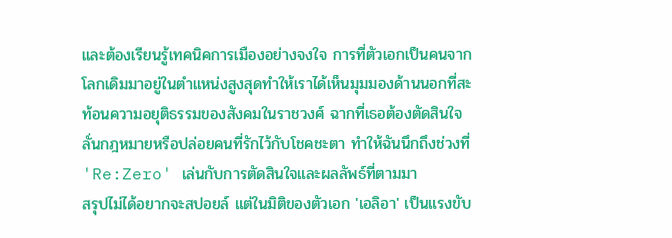และต้องเรียนรู้เทคนิคการเมืองอย่างจงใจ การที่ตัวเอกเป็นคนจากโลกเดิมมาอยู่ในตำแหน่งสูงสุดทำให้เราได้เห็นมุมมองด้านนอกที่สะท้อนความอยุติธรรมของสังคมในราชวงศ์ ฉากที่เธอต้องตัดสินใจลั่นกฎหมายหรือปล่อยคนที่รักไว้กับโชคชะตา ทำให้ฉันนึกถึงช่วงที่ 'Re:Zero' เล่นกับการตัดสินใจและผลลัพธ์ที่ตามมา
สรุปไม่ได้อยากจะสปอยล์ แต่ในมิติของตัวเอก 'เอลิอา' เป็นแรงขับ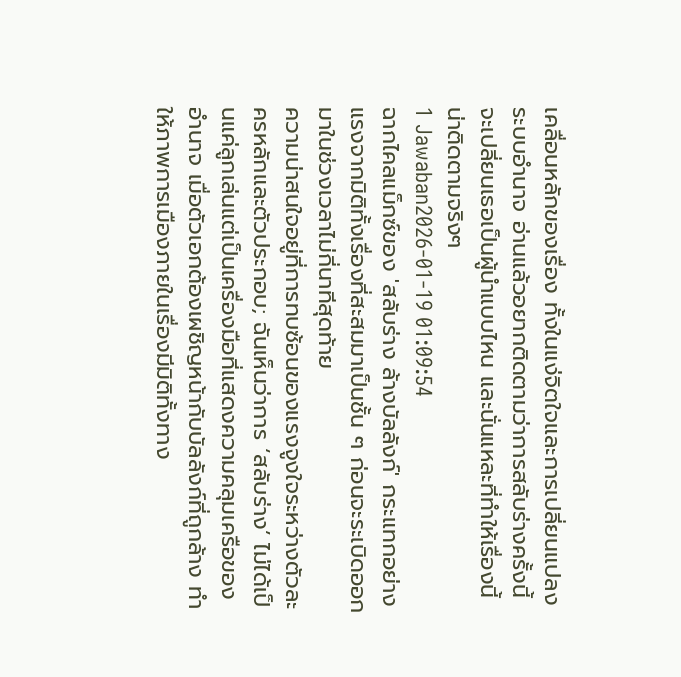เคลื่อนหลักของเรื่อง ทั้งในแง่จิตใจและการเปลี่ยนแปลงระบบอำนาจ อ่านแล้วอยากติดตามว่าการสลับร่างครั้งนี้จะเปลี่ยนเธอเป็นผู้นำแบบไหน และนั่นแหละที่ทำให้เรื่องนี้น่าติดตามจริงๆ
1 Jawaban2026-01-19 01:09:54
ฉากไคลแม็กซ์ของ 'สลับร่าง ล้างบัลลังก์' กระแทกอย่างแรงจากมิติทั้งเรื่องที่สะสมมาเป็นชั้น ๆ ก่อนจะระเบิดออกมาในช่วงเวลาไม่กี่นาทีสุดท้าย
ความน่าสนใจอยู่ที่การทบซ้อนของแรงจูงใจระหว่างตัวละครหลักและตัวประกอบ; ฉันเห็นว่าการ ‘สลับร่าง’ ไม่ได้เป็นแค่ลูกเล่นแต่เป็นเครื่องมือที่แสดงความคลุมเครือของอำนาจ เมื่อตัวเอกต้องเผชิญหน้ากับบัลลังก์ที่ถูกล้าง ทำให้ภาพการเมืองภายในเรื่องมีมิติทั้งทาง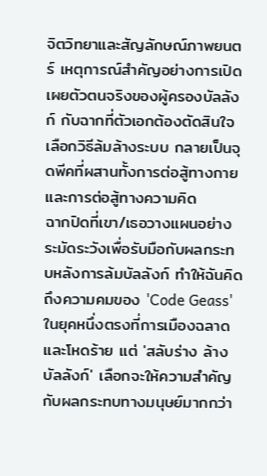จิตวิทยาและสัญลักษณ์ภาพยนตร์ เหตุการณ์สำคัญอย่างการเปิดเผยตัวตนจริงของผู้ครองบัลลังก์ กับฉากที่ตัวเอกต้องตัดสินใจเลือกวิธีล้มล้างระบบ กลายเป็นจุดพีคที่ผสานทั้งการต่อสู้ทางกายและการต่อสู้ทางความคิด
ฉากปิดที่เขา/เธอวางแผนอย่างระมัดระวังเพื่อรับมือกับผลกระทบหลังการล้มบัลลังก์ ทำให้ฉันคิดถึงความคมของ 'Code Geass' ในยุคหนึ่งตรงที่การเมืองฉลาดและโหดร้าย แต่ 'สลับร่าง ล้างบัลลังก์' เลือกจะให้ความสำคัญกับผลกระทบทางมนุษย์มากกว่า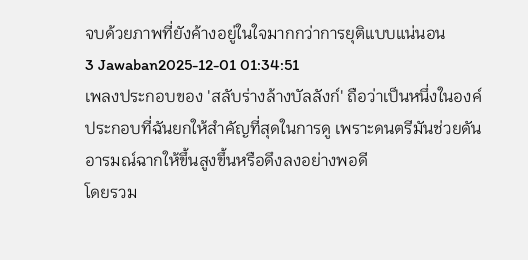จบด้วยภาพที่ยังค้างอยู่ในใจมากกว่าการยุติแบบแน่นอน
3 Jawaban2025-12-01 01:34:51
เพลงประกอบของ 'สลับร่างล้างบัลลังก์' ถือว่าเป็นหนึ่งในองค์ประกอบที่ฉันยกให้สำคัญที่สุดในการดู เพราะดนตรีมันช่วยดันอารมณ์ฉากให้ขึ้นสูงขึ้นหรือดึงลงอย่างพอดี
โดยรวม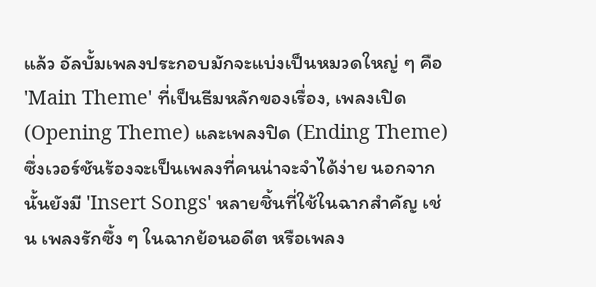แล้ว อัลบั้มเพลงประกอบมักจะแบ่งเป็นหมวดใหญ่ ๆ คือ 'Main Theme' ที่เป็นธีมหลักของเรื่อง, เพลงเปิด (Opening Theme) และเพลงปิด (Ending Theme) ซึ่งเวอร์ชันร้องจะเป็นเพลงที่คนน่าจะจำได้ง่าย นอกจากนั้นยังมี 'Insert Songs' หลายชิ้นที่ใช้ในฉากสำคัญ เช่น เพลงรักซึ้ง ๆ ในฉากย้อนอดีต หรือเพลง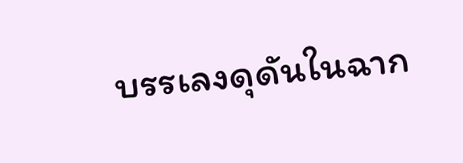บรรเลงดุดันในฉาก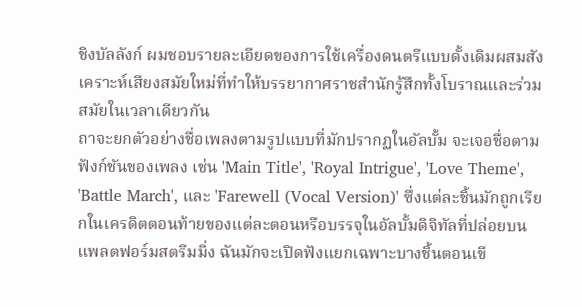ชิงบัลลังก์ ผมชอบรายละเอียดของการใช้เครื่องดนตรีแบบดั้งเดิมผสมสังเคราะห์เสียงสมัยใหม่ที่ทำให้บรรยากาศราชสำนักรู้สึกทั้งโบราณและร่วมสมัยในเวลาเดียวกัน
ถาจะยกตัวอย่างชื่อเพลงตามรูปแบบที่มักปรากฏในอัลบั้ม จะเจอชื่อตามฟังก์ชันของเพลง เช่น 'Main Title', 'Royal Intrigue', 'Love Theme', 'Battle March', และ 'Farewell (Vocal Version)' ซึ่งแต่ละชิ้นมักถูกเรียกในเครดิตตอนท้ายของแต่ละตอนหรือบรรจุในอัลบั้มดิจิทัลที่ปล่อยบนแพลตฟอร์มสตรีมมิ่ง ฉันมักจะเปิดฟังแยกเฉพาะบางชิ้นตอนเขี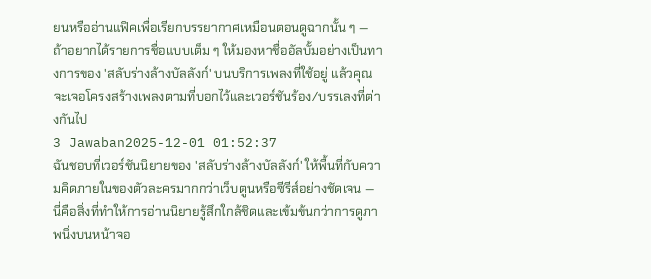ยนหรืออ่านแฟิคเพื่อเรียกบรรยากาศเหมือนตอนดูฉากนั้น ๆ — ถ้าอยากได้รายการชื่อแบบเต็ม ๆ ให้มองหาชื่ออัลบั้มอย่างเป็นทางการของ 'สลับร่างล้างบัลลังก์' บนบริการเพลงที่ใช้อยู่ แล้วคุณจะเจอโครงสร้างเพลงตามที่บอกไว้และเวอร์ชันร้อง/บรรเลงที่ต่างกันไป
3 Jawaban2025-12-01 01:52:37
ฉันชอบที่เวอร์ชันนิยายของ 'สลับร่างล้างบัลลังก์' ให้พื้นที่กับความคิดภายในของตัวละครมากกว่าเว็บตูนหรือซีรีส์อย่างชัดเจน — นี่คือสิ่งที่ทำให้การอ่านนิยายรู้สึกใกล้ชิดและเข้มข้นกว่าการดูภาพนิ่งบนหน้าจอ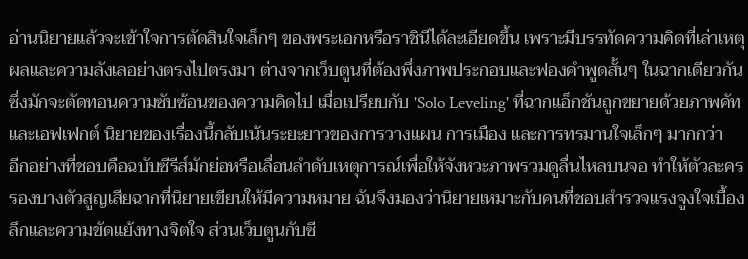อ่านนิยายแล้วจะเข้าใจการตัดสินใจเล็กๆ ของพระเอกหรือราชินีได้ละเอียดขึ้น เพราะมีบรรทัดความคิดที่เล่าเหตุผลและความลังเลอย่างตรงไปตรงมา ต่างจากเว็บตูนที่ต้องพึ่งภาพประกอบและฟองคำพูดสั้นๆ ในฉากเดียวกันซึ่งมักจะตัดทอนความซับซ้อนของความคิดไป เมื่อเปรียบกับ 'Solo Leveling' ที่ฉากแอ็กชันถูกขยายด้วยภาพคัทและเอฟเฟกต์ นิยายของเรื่องนี้กลับเน้นระยะยาวของการวางแผน การเมือง และการทรมานใจเล็กๆ มากกว่า
อีกอย่างที่ชอบคือฉบับซีรีส์มักย่อหรือเลื่อนลำดับเหตุการณ์เพื่อให้จังหวะภาพรวมดูลื่นไหลบนจอ ทำให้ตัวละครรองบางตัวสูญเสียฉากที่นิยายเขียนให้มีความหมาย ฉันจึงมองว่านิยายเหมาะกับคนที่ชอบสำรวจแรงจูงใจเบื้องลึกและความขัดแย้งทางจิตใจ ส่วนเว็บตูนกับซี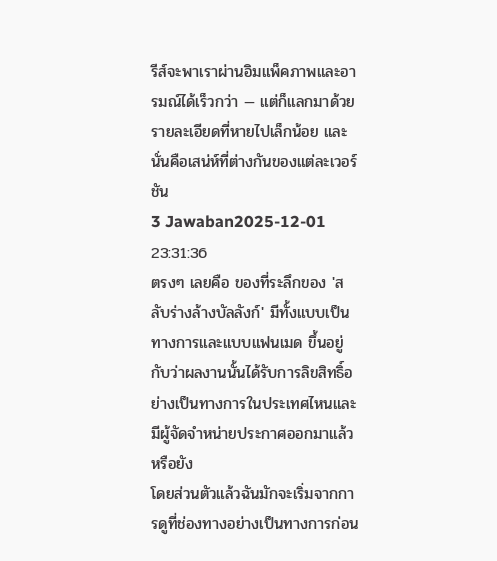รีส์จะพาเราผ่านอิมแพ็คภาพและอารมณ์ได้เร็วกว่า — แต่ก็แลกมาด้วยรายละเอียดที่หายไปเล็กน้อย และนั่นคือเสน่ห์ที่ต่างกันของแต่ละเวอร์ชัน
3 Jawaban2025-12-01 23:31:36
ตรงๆ เลยคือ ของที่ระลึกของ 'สลับร่างล้างบัลลังก์' มีทั้งแบบเป็นทางการและแบบแฟนเมด ขึ้นอยู่กับว่าผลงานนั้นได้รับการลิขสิทธิ์อย่างเป็นทางการในประเทศไหนและมีผู้จัดจำหน่ายประกาศออกมาแล้วหรือยัง
โดยส่วนตัวแล้วฉันมักจะเริ่มจากการดูที่ช่องทางอย่างเป็นทางการก่อน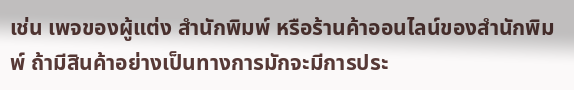เช่น เพจของผู้แต่ง สำนักพิมพ์ หรือร้านค้าออนไลน์ของสำนักพิมพ์ ถ้ามีสินค้าอย่างเป็นทางการมักจะมีการประ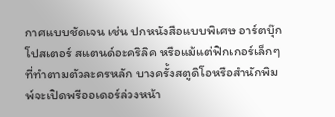กาศแบบชัดเจน เช่น ปกหนังสือแบบพิเศษ อาร์ตบุ๊ก โปสเตอร์ สแตนด์อะคริลิค หรือแม้แต่ฟิกเกอร์เล็กๆ ที่ทำตามตัวละครหลัก บางครั้งสตูดิโอหรือสำนักพิมพ์จะเปิดพรีออเดอร์ล่วงหน้า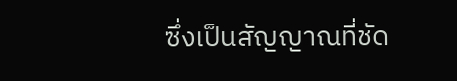ซึ่งเป็นสัญญาณที่ชัด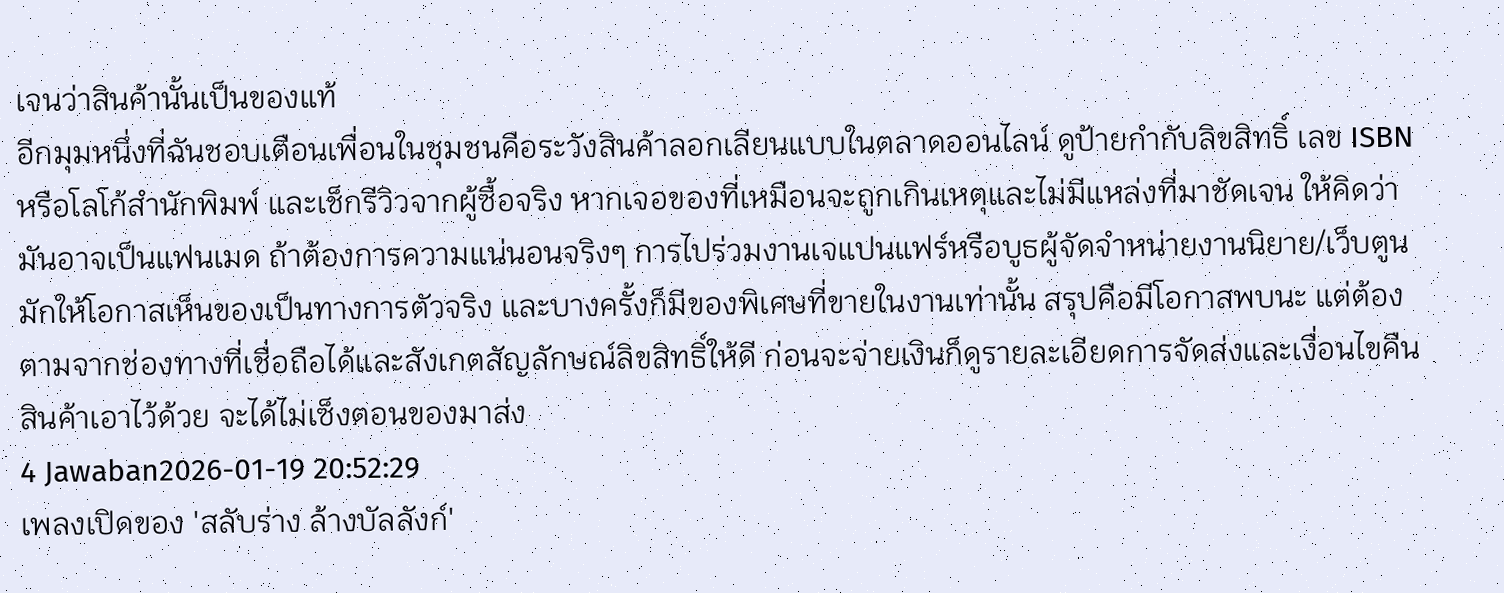เจนว่าสินค้านั้นเป็นของแท้
อีกมุมหนึ่งที่ฉันชอบเตือนเพื่อนในชุมชนคือระวังสินค้าลอกเลียนแบบในตลาดออนไลน์ ดูป้ายกำกับลิขสิทธิ์ เลข ISBN หรือโลโก้สำนักพิมพ์ และเช็กรีวิวจากผู้ซื้อจริง หากเจอของที่เหมือนจะถูกเกินเหตุและไม่มีแหล่งที่มาชัดเจน ให้คิดว่ามันอาจเป็นแฟนเมด ถ้าต้องการความแน่นอนจริงๆ การไปร่วมงานเจแปนแฟร์หรือบูธผู้จัดจำหน่ายงานนิยาย/เว็บตูนมักให้โอกาสเห็นของเป็นทางการตัวจริง และบางครั้งก็มีของพิเศษที่ขายในงานเท่านั้น สรุปคือมีโอกาสพบนะ แต่ต้องตามจากช่องทางที่เชื่อถือได้และสังเกตสัญลักษณ์ลิขสิทธิ์ให้ดี ก่อนจะจ่ายเงินก็ดูรายละเอียดการจัดส่งและเงื่อนไขคืนสินค้าเอาไว้ด้วย จะได้ไม่เซ็งตอนของมาส่ง
4 Jawaban2026-01-19 20:52:29
เพลงเปิดของ 'สลับร่าง ล้างบัลลังก์'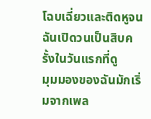โฉบเฉี่ยวและติดหูจนฉันเปิดวนเป็นสิบครั้งในวันแรกที่ดู
มุมมองของฉันมักเริ่มจากเพล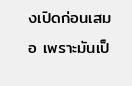งเปิดก่อนเสมอ เพราะมันเป็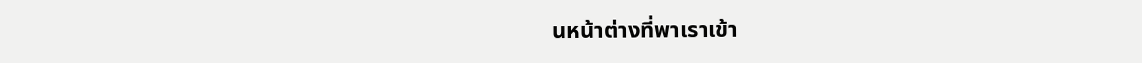นหน้าต่างที่พาเราเข้า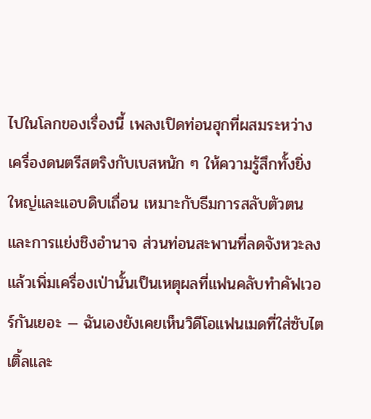ไปในโลกของเรื่องนี้ เพลงเปิดท่อนฮุกที่ผสมระหว่างเครื่องดนตรีสตริงกับเบสหนัก ๆ ให้ความรู้สึกทั้งยิ่งใหญ่และแอบดิบเถื่อน เหมาะกับธีมการสลับตัวตนและการแย่งชิงอำนาจ ส่วนท่อนสะพานที่ลดจังหวะลงแล้วเพิ่มเครื่องเป่านั้นเป็นเหตุผลที่แฟนคลับทำคัฟเวอร์กันเยอะ — ฉันเองยังเคยเห็นวิดีโอแฟนเมดที่ใส่ซับไตเติ้ลและ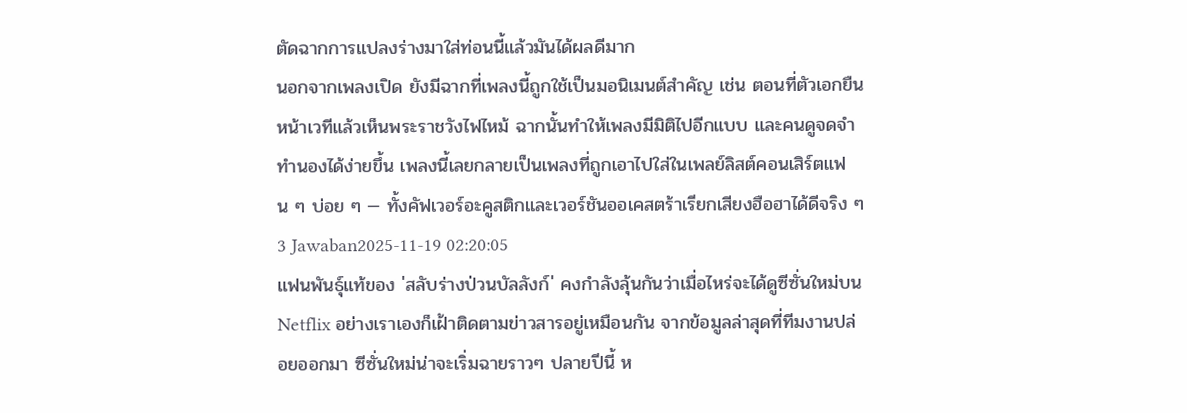ตัดฉากการแปลงร่างมาใส่ท่อนนี้แล้วมันได้ผลดีมาก
นอกจากเพลงเปิด ยังมีฉากที่เพลงนี้ถูกใช้เป็นมอนิเมนต์สำคัญ เช่น ตอนที่ตัวเอกยืนหน้าเวทีแล้วเห็นพระราชวังไฟไหม้ ฉากนั้นทำให้เพลงมีมิติไปอีกแบบ และคนดูจดจำทำนองได้ง่ายขึ้น เพลงนี้เลยกลายเป็นเพลงที่ถูกเอาไปใส่ในเพลย์ลิสต์คอนเสิร์ตแฟน ๆ บ่อย ๆ — ทั้งคัฟเวอร์อะคูสติกและเวอร์ชันออเคสตร้าเรียกเสียงฮือฮาได้ดีจริง ๆ
3 Jawaban2025-11-19 02:20:05
แฟนพันธุ์แท้ของ 'สลับร่างป่วนบัลลังก์' คงกำลังลุ้นกันว่าเมื่อไหร่จะได้ดูซีซั่นใหม่บน Netflix อย่างเราเองก็เฝ้าติดตามข่าวสารอยู่เหมือนกัน จากข้อมูลล่าสุดที่ทีมงานปล่อยออกมา ซีซั่นใหม่น่าจะเริ่มฉายราวๆ ปลายปีนี้ ห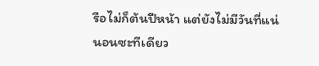รือไม่ก็ต้นปีหน้า แต่ยังไม่มีวันที่แน่นอนซะทีเดียว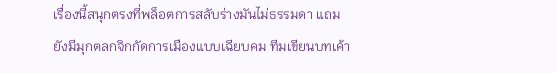เรื่องนี้สนุกตรงที่พล็อตการสลับร่างมันไม่ธรรมดา แถมยังมีมุกตลกจิกกัดการเมืองแบบเฉียบคม ทีมเขียนบทเค้า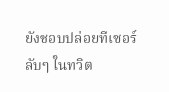ยังชอบปล่อยทีเซอร์ลับๆ ในทวิต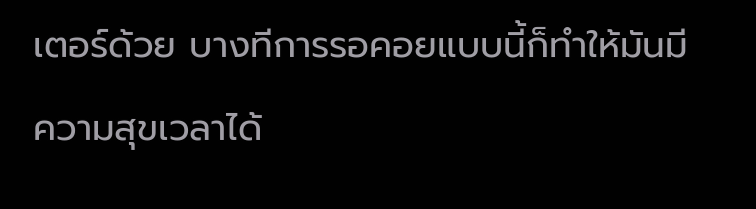เตอร์ด้วย บางทีการรอคอยแบบนี้ก็ทำให้มันมีความสุขเวลาได้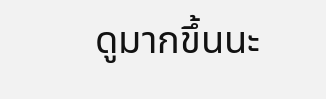ดูมากขึ้นนะ